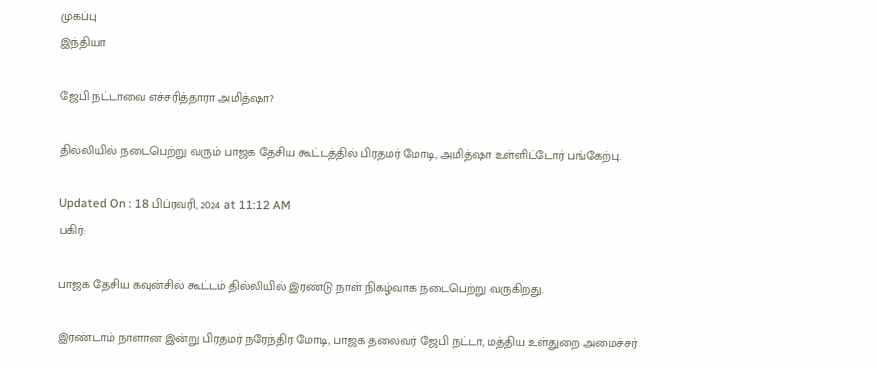முகப்பு
இந்தியா

ஜேபி நட்டாவை எச்சரித்தாரா அமித்ஷா?

தில்லியில் நடைபெற்று வரும் பாஜக தேசிய கூட்டத்தில் பிரதமர் மோடி, அமித்ஷா உள்ளிட்டோர் பங்கேற்பு.

Updated On : 18 பிப்ரவரி, 2024 at 11:12 AM
பகிர்:

பாஜக தேசிய கவுன்சில் கூட்டம் தில்லியில் இரண்டு நாள் நிகழ்வாக நடைபெற்று வருகிறது.

இரண்டாம் நாளான இன்று பிரதமர் நரேந்திர மோடி, பாஜக தலைவர் ஜேபி நட்டா, மத்திய உள்துறை அமைச்சர்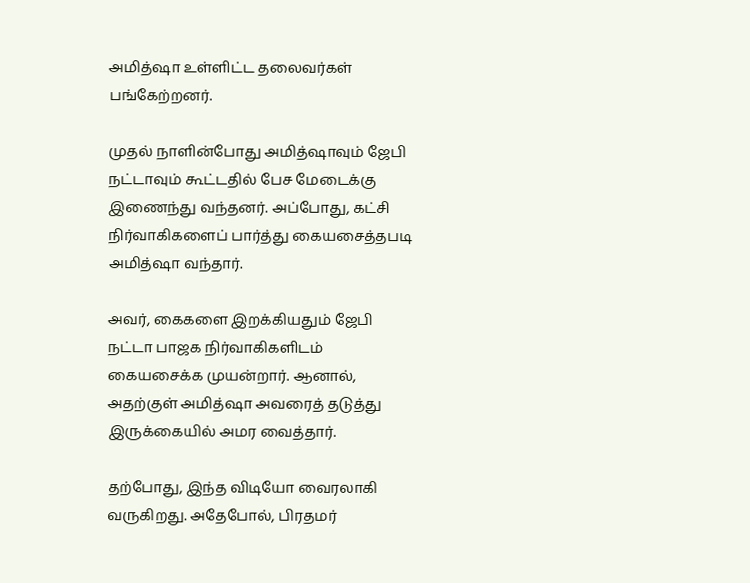அமித்ஷா உள்ளிட்ட தலைவர்கள் பங்கேற்றனர்.

முதல் நாளின்போது அமித்ஷாவும் ஜேபி நட்டாவும் கூட்டதில் பேச மேடைக்கு இணைந்து வந்தனர். அப்போது, கட்சி நிர்வாகிகளைப் பார்த்து கையசைத்தபடி அமித்ஷா வந்தார்.

அவர், கைகளை இறக்கியதும் ஜேபி நட்டா பாஜக நிர்வாகிகளிடம் கையசைக்க முயன்றார். ஆனால், அதற்குள் அமித்ஷா அவரைத் தடுத்து இருக்கையில் அமர வைத்தார்.

தற்போது, இந்த விடியோ வைரலாகி வருகிறது. அதேபோல், பிரதமர்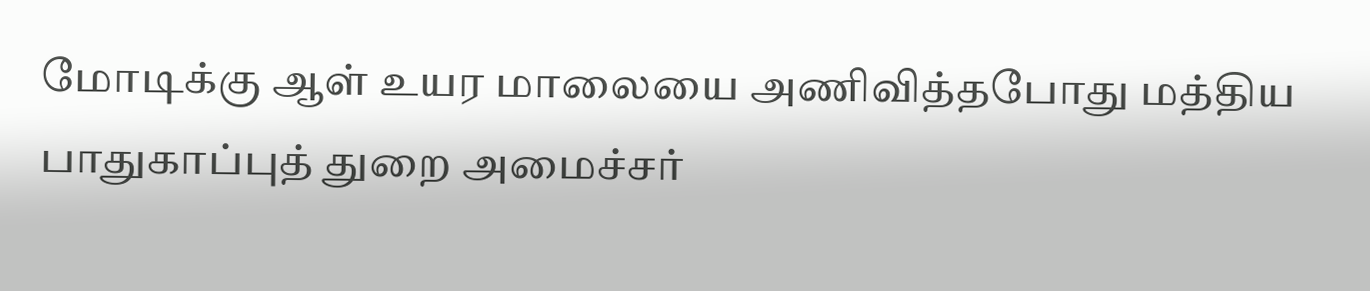மோடிக்கு ஆள் உயர மாலையை அணிவித்தபோது மத்திய பாதுகாப்புத் துறை அமைச்சர்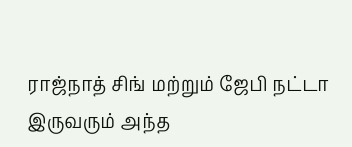ராஜ்நாத் சிங் மற்றும் ஜேபி நட்டா இருவரும் அந்த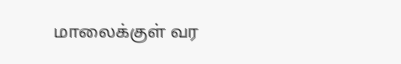மாலைக்குள் வர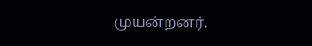முயன்றனர்.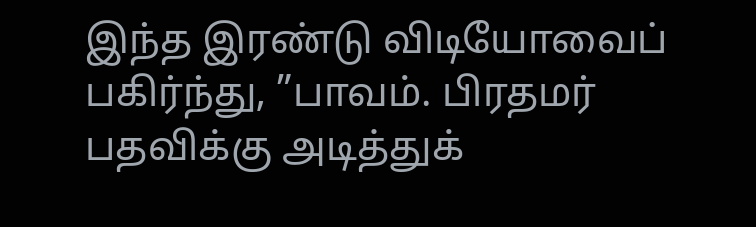இந்த இரண்டு விடியோவைப் பகிர்ந்து, ”பாவம். பிரதமர் பதவிக்கு அடித்துக்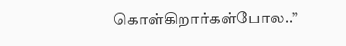கொள்கிறார்கள்போல..”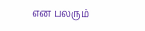என பலரும்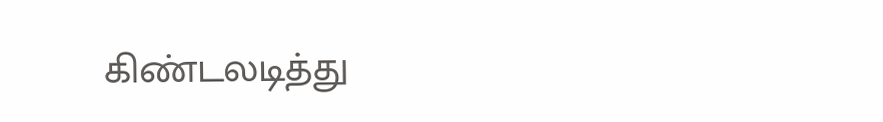கிண்டலடித்து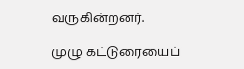வருகின்றனர்.

முழு கட்டுரையைப்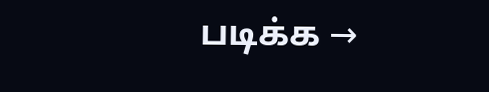படிக்க →